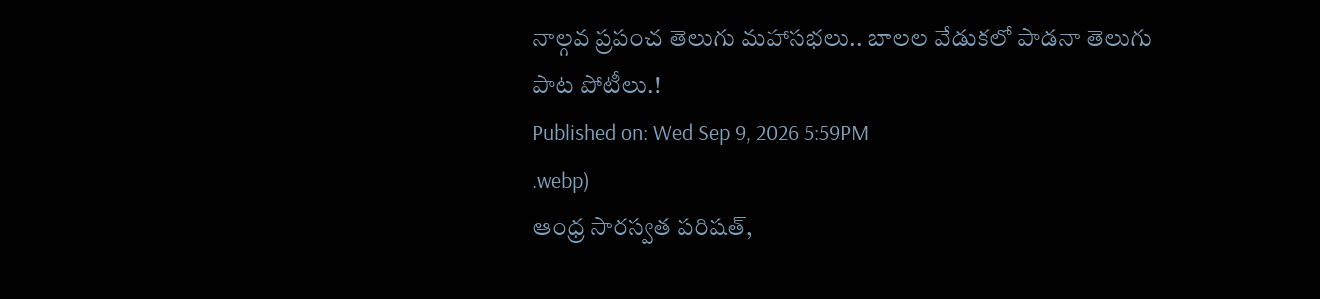నాల్గవ ప్రపంచ తెలుగు మహాసభలు.. బాలల వేడుకలో పాడనా తెలుగు పాట పోటీలు.!
Published on: Wed Sep 9, 2026 5:59PM
.webp)
ఆంధ్ర సారస్వత పరిషత్,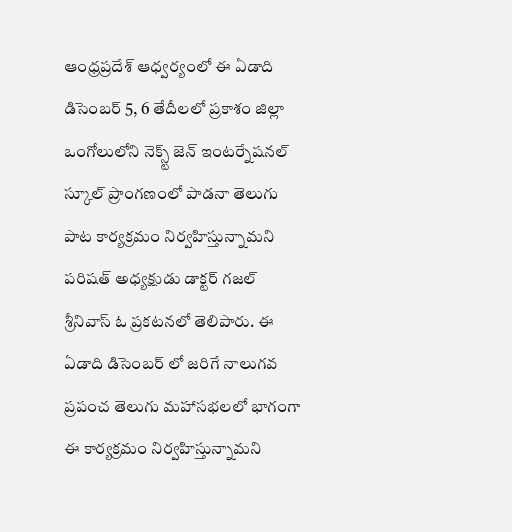ఆంధ్రప్రదేశ్ ఆధ్వర్యంలో ఈ ఏడాది డిసెంబర్ 5, 6 తేదీలలో ప్రకాశం జిల్లా ఒంగోలులోని నెక్స్ట్ జెన్ ఇంటర్నేషనల్ స్కూల్ ప్రాంగణంలో పాడనా తెలుగు పాట కార్యక్రమం నిర్వహిస్తున్నామని పరిషత్ అధ్యక్షుడు డాక్టర్ గజల్ శ్రీనివాస్ ఓ ప్రకటనలో తెలిపారు. ఈ ఏడాది డిసెంబర్ లో జరిగే నాలుగవ ప్రపంచ తెలుగు మహాసభలలో భాగంగా ఈ కార్యక్రమం నిర్వహిస్తున్నామని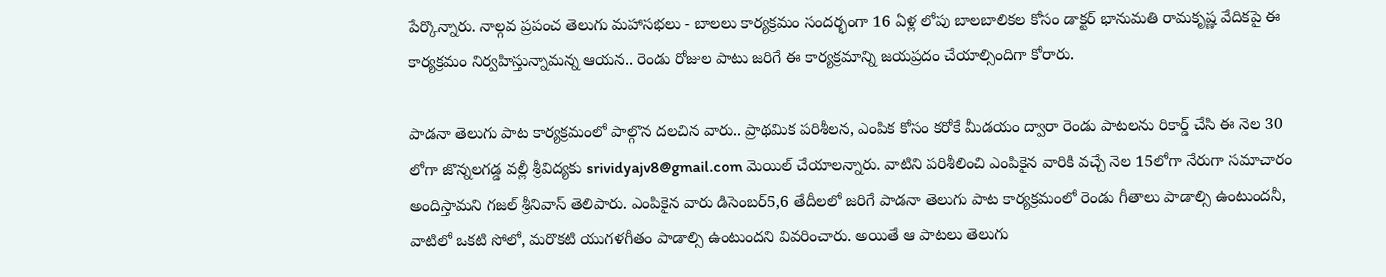పేర్కొన్నారు. నాల్గవ ప్రపంచ తెలుగు మహాసభలు - బాలలు కార్యక్రమం సందర్భంగా 16 ఏళ్ల లోపు బాలబాలికల కోసం డాక్టర్ భానుమతి రామకృష్ణ వేదికపై ఈ కార్యక్రమం నిర్వహిస్తున్నామన్న ఆయన.. రెండు రోజుల పాటు జరిగే ఈ కార్యక్రమాన్ని జయప్రదం చేయాల్సిందిగా కోరారు.

పాడనా తెలుగు పాట కార్యక్రమంలో పాల్గొన దలచిన వారు.. ప్రాథమిక పరిశీలన, ఎంపిక కోసం కరోకే మీడయం ద్వారా రెండు పాటలను రికార్డ్ చేసి ఈ నెల 30 లోగా జొన్నలగడ్డ వల్లీ శ్రీవిద్యకు srividyajv8@gmail.com మెయిల్ చేయాలన్నారు. వాటిని పరిశీలించి ఎంపికైన వారికి వచ్చే నెల 15లోగా నేరుగా సమాచారం అందిస్తామని గజల్ శ్రీనివాస్ తెలిపారు. ఎంపికైన వారు డిసెంబర్5,6 తేదీలలో జరిగే పాడనా తెలుగు పాట కార్యక్రమంలో రెండు గీతాలు పాడాల్సి ఉంటుందనీ, వాటిలో ఒకటి సోలో, మరొకటి యుగళగీతం పాడాల్సి ఉంటుందని వివరించారు. అయితే ఆ పాటలు తెలుగు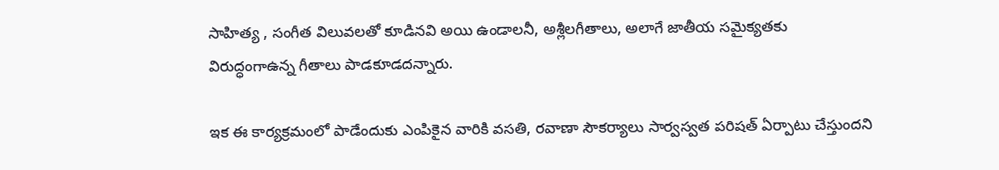సాహిత్య , సంగీత విలువలతో కూడినవి అయి ఉండాలనీ, అశ్లీలగీతాలు, అలాగే జాతీయ సమైక్యతకు విరుద్ధంగాఉన్న గీతాలు పాడకూడదన్నారు.

ఇక ఈ కార్యక్రమంలో పాడేందుకు ఎంపికైన వారికి వసతి, రవాణా సౌకర్యాలు సార్వస్వత పరిషత్ ఏర్పాటు చేస్తుందని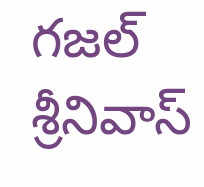గజల్ శ్రీనివాస్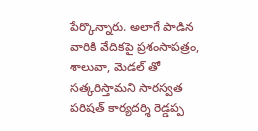పేర్కొన్నారు. అలాగే పాడిన వారికి వేదికపై ప్రశంసాపత్రం, శాలువా, మెడల్ తో సత్కరిస్తామని సారస్వత పరిషత్ కార్యదర్శి రెడ్డప్ప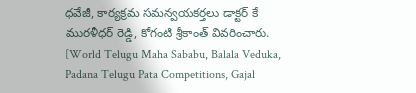ధవేజీ, కార్యక్రమ సమన్వయకర్తలు డాక్టర్ కే మురళీధర్ రెడ్డి, కోగంటి శ్రీకాంత్ వివరించారు.
[World Telugu Maha Sababu, Balala Veduka, Padana Telugu Pata Competitions, Gajal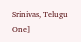Srinivas, Telugu One]